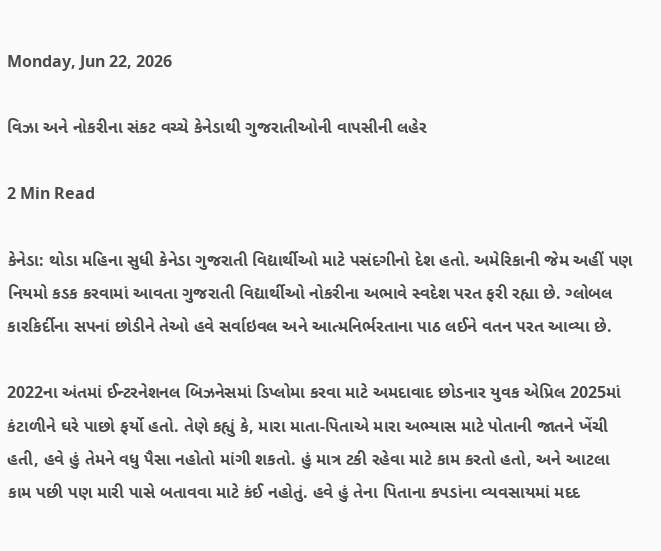Monday, Jun 22, 2026

વિઝા અને નોકરીના સંકટ વચ્ચે કેનેડાથી ગુજરાતીઓની વાપસીની લહેર

2 Min Read

કેનેડા: થોડા મહિના સુધી કેનેડા ગુજરાતી વિદ્યાર્થીઓ માટે પસંદગીનો દેશ હતો. અમેરિકાની જેમ અહીં પણ નિયમો કડક કરવામાં આવતા ગુજરાતી વિદ્યાર્થીઓ નોકરીના અભાવે સ્વદેશ પરત ફરી રહ્યા છે. ગ્લોબલ કારકિર્દીના સપનાં છોડીને તેઓ હવે સર્વાઇવલ અને આત્મનિર્ભરતાના પાઠ લઈને વતન પરત આવ્યા છે.

2022ના અંતમાં ઈન્ટરનેશનલ બિઝનેસમાં ડિપ્લોમા કરવા માટે અમદાવાદ છોડનાર યુવક એપ્રિલ 2025માં કંટાળીને ઘરે પાછો ફર્યો હતો. તેણે કહ્યું કે, મારા માતા-પિતાએ મારા અભ્યાસ માટે પોતાની જાતને ખેંચી હતી, હવે હું તેમને વધુ પૈસા નહોતો માંગી શકતો. હું માત્ર ટકી રહેવા માટે કામ કરતો હતો, અને આટલા કામ પછી પણ મારી પાસે બતાવવા માટે કંઈ નહોતું. હવે હું તેના પિતાના કપડાંના વ્યવસાયમાં મદદ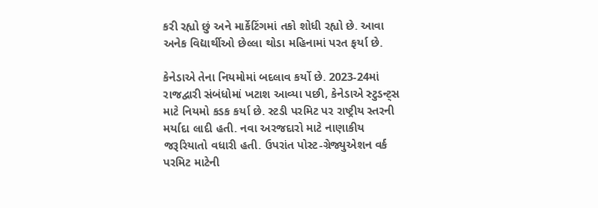કરી રહ્યો છું અને માર્કેટિંગમાં તકો શોધી રહ્યો છે. આવા અનેક વિદ્યાર્થીઓ છેલ્લા થોડા મહિનામાં પરત ફર્યા છે.

કેનેડાએ તેના નિયમોમાં બદલાવ કર્યો છે. 2023-24માં રાજદ્વારી સંબંધોમાં ખટાશ આવ્યા પછી, કેનેડાએ સ્ટુડન્ટ્સ માટે નિયમો કડક કર્યા છે. સ્ટડી પરમિટ પર રાષ્ટ્રીય સ્તરની મર્યાદા લાદી હતી. નવા અરજદારો માટે નાણાકીય જરૂરિયાતો વધારી હતી. ઉપરાંત પોસ્ટ-ગ્રેજ્યુએશન વર્ક પરમિટ માટેની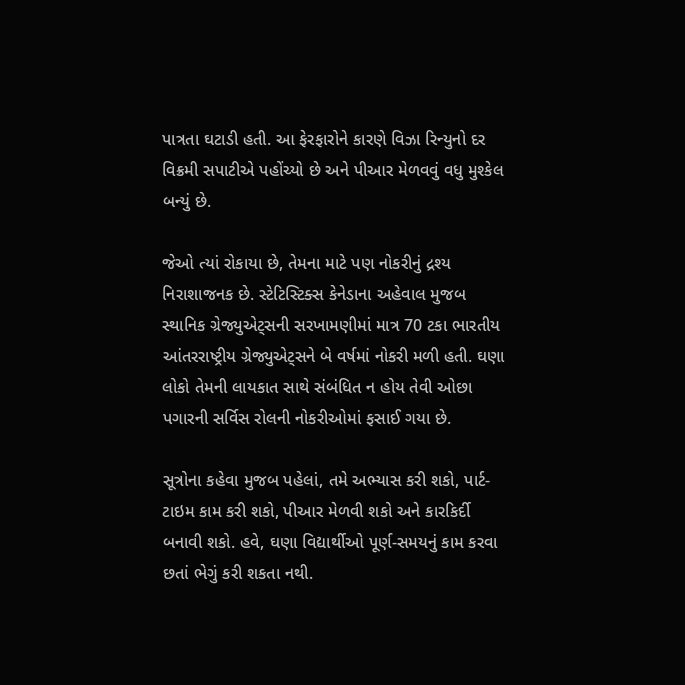પાત્રતા ઘટાડી હતી. આ ફેરફારોને કારણે વિઝા રિન્યુનો દર વિક્રમી સપાટીએ પહોંચ્યો છે અને પીઆર મેળવવું વધુ મુશ્કેલ બન્યું છે.

જેઓ ત્યાં રોકાયા છે, તેમના માટે પણ નોકરીનું દ્રશ્ય નિરાશાજનક છે. સ્ટેટિસ્ટિક્સ કેનેડાના અહેવાલ મુજબ સ્થાનિક ગ્રેજ્યુએટ્સની સરખામણીમાં માત્ર 70 ટકા ભારતીય આંતરરાષ્ટ્રીય ગ્રેજ્યુએટ્સને બે વર્ષમાં નોકરી મળી હતી. ઘણા લોકો તેમની લાયકાત સાથે સંબંધિત ન હોય તેવી ઓછા પગારની સર્વિસ રોલની નોકરીઓમાં ફસાઈ ગયા છે.

સૂત્રોના કહેવા મુજબ પહેલાં, તમે અભ્યાસ કરી શકો, પાર્ટ-ટાઇમ કામ કરી શકો, પીઆર મેળવી શકો અને કારકિર્દી બનાવી શકો. હવે, ઘણા વિદ્યાર્થીઓ પૂર્ણ-સમયનું કામ કરવા છતાં ભેગું કરી શકતા નથી.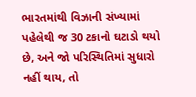ભારતમાંથી વિઝાની સંખ્યામાં પહેલેથી જ 30 ટકાનો ઘટાડો થયો છે, અને જો પરિસ્થિતિમાં સુધારો નહીં થાય, તો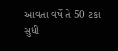આવતા વર્ષે તે 50 ટકા સુધી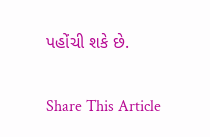પહોંચી શકે છે.

Share This Article